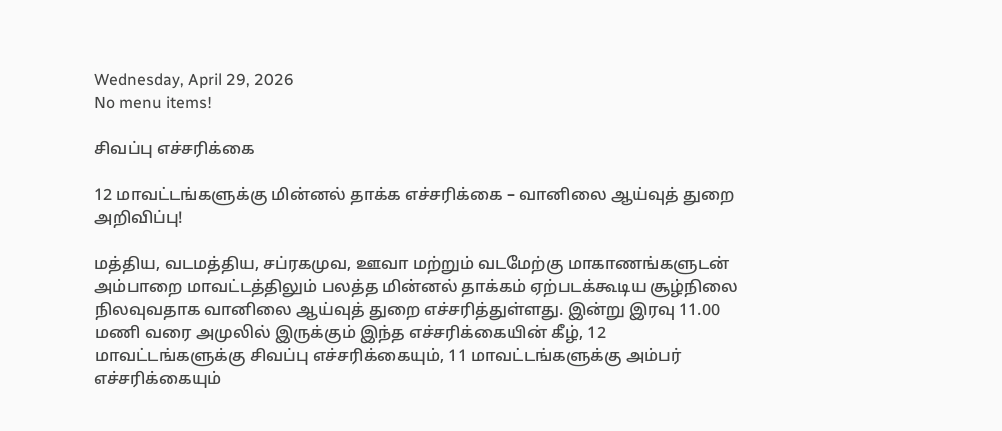Wednesday, April 29, 2026
No menu items!

சிவப்பு எச்சரிக்கை

12 மாவட்டங்களுக்கு மின்னல் தாக்க எச்சரிக்கை – வானிலை ஆய்வுத் துறை அறிவிப்பு!

மத்திய, வடமத்திய, சப்ரகமுவ, ஊவா மற்றும் வடமேற்கு மாகாணங்களுடன் அம்பாறை மாவட்டத்திலும் பலத்த மின்னல் தாக்கம் ஏற்படக்கூடிய சூழ்நிலை நிலவுவதாக வானிலை ஆய்வுத் துறை எச்சரித்துள்ளது. இன்று இரவு 11.00 மணி வரை அமுலில் இருக்கும் இந்த எச்சரிக்கையின் கீழ், 12 மாவட்டங்களுக்கு சிவப்பு எச்சரிக்கையும், 11 மாவட்டங்களுக்கு அம்பர் எச்சரிக்கையும்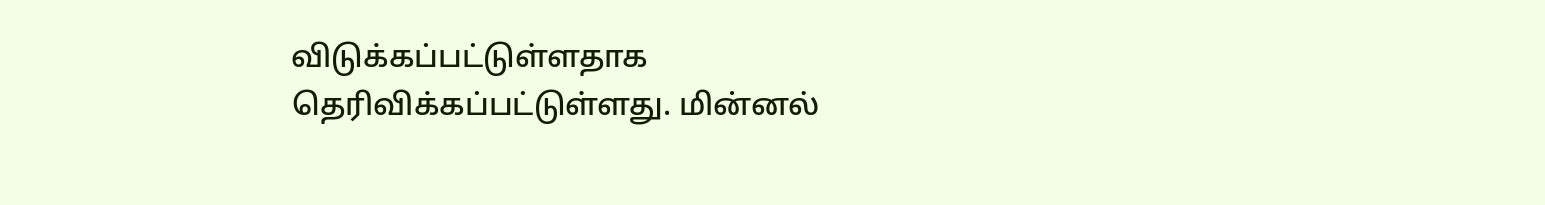விடுக்கப்பட்டுள்ளதாக தெரிவிக்கப்பட்டுள்ளது. மின்னல்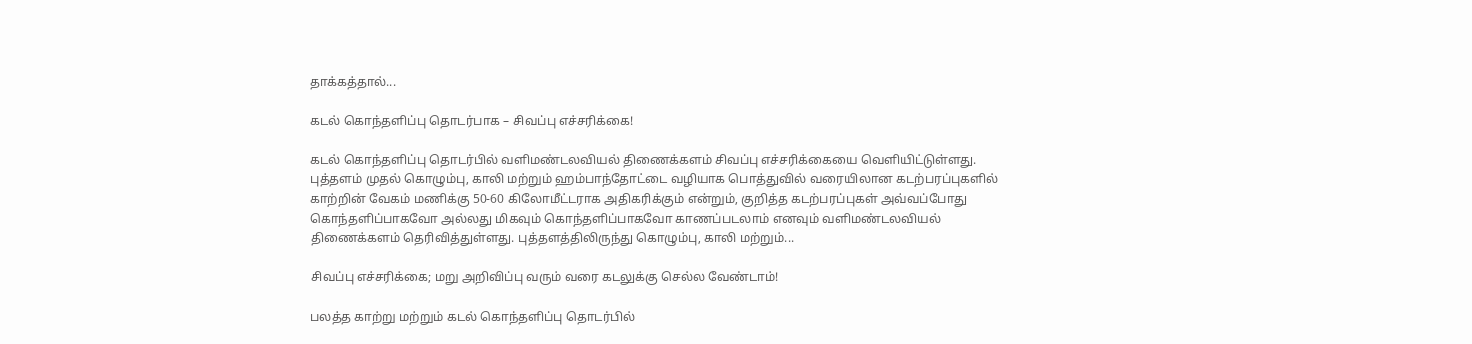தாக்கத்தால்...

கடல் கொந்தளிப்பு தொடர்பாக – சிவப்பு எச்சரிக்கை!

கடல் கொந்தளிப்பு தொடர்பில் வளிமண்டலவியல் திணைக்களம் சிவப்பு எச்சரிக்கையை வெளியிட்டுள்ளது. புத்தளம் முதல் கொழும்பு, காலி மற்றும் ஹம்பாந்தோட்டை வழியாக பொத்துவில் வரையிலான கடற்பரப்புகளில் காற்றின் வேகம் மணிக்கு 50-60 கிலோமீட்டராக அதிகரிக்கும் என்றும், குறித்த கடற்பரப்புகள் அவ்வப்போது கொந்தளிப்பாகவோ அல்லது மிகவும் கொந்தளிப்பாகவோ காணப்படலாம் எனவும் வளிமண்டலவியல் திணைக்களம் தெரிவித்துள்ளது. புத்தளத்திலிருந்து கொழும்பு, காலி மற்றும்...

சிவப்பு எச்சரிக்கை; மறு அறிவிப்பு வரும் வரை கடலுக்கு செல்ல வேண்டாம்!

பலத்த காற்று மற்றும் கடல் கொந்தளிப்பு தொடர்பில்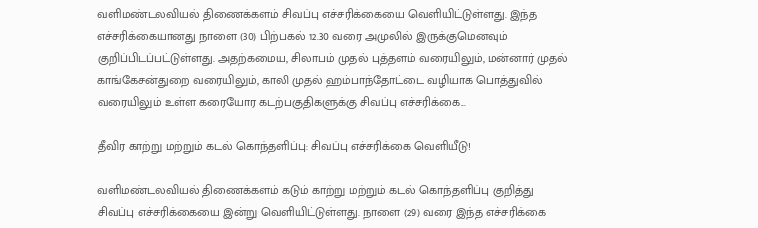வளிமண்டலவியல் திணைக்களம் சிவப்பு எச்சரிக்கையை வெளியிட்டுள்ளது. இந்த எச்சரிக்கையானது நாளை (30) பிற்பகல் 12.30 வரை அமுலில் இருக்குமெனவும் குறிப்பிடப்பட்டுள்ளது. அதற்கமைய, சிலாபம் முதல் புத்தளம் வரையிலும், மன்னார் முதல் காங்கேசன்துறை வரையிலும், காலி முதல் ஹம்பாந்தோட்டை வழியாக பொத்துவில் வரையிலும் உள்ள கரையோர கடற்பகுதிகளுக்கு சிவப்பு எச்சரிக்கை...

தீவிர காற்று மற்றும் கடல் கொந்தளிப்பு: சிவப்பு எச்சரிக்கை வெளியீடு!

வளிமண்டலவியல் திணைக்களம் கடும் காற்று மற்றும் கடல் கொந்தளிப்பு குறித்து சிவப்பு எச்சரிக்கையை இன்று வெளியிட்டுள்ளது. நாளை (29) வரை இந்த எச்சரிக்கை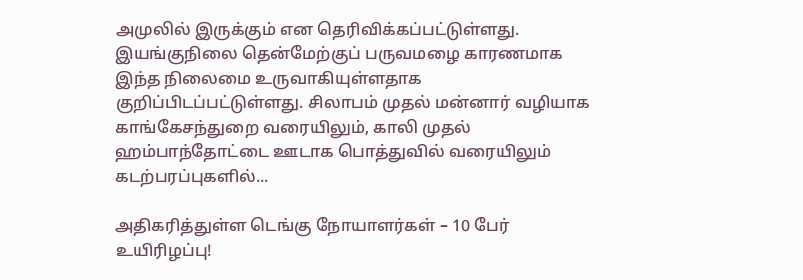அமுலில் இருக்கும் என தெரிவிக்கப்பட்டுள்ளது. இயங்குநிலை தென்மேற்குப் பருவமழை காரணமாக இந்த நிலைமை உருவாகியுள்ளதாக குறிப்பிடப்பட்டுள்ளது. சிலாபம் முதல் மன்னார் வழியாக காங்கேசந்துறை வரையிலும், காலி முதல் ஹம்பாந்தோட்டை ஊடாக பொத்துவில் வரையிலும் கடற்பரப்புகளில்...

அதிகரித்துள்ள டெங்கு நோயாளர்கள் – 10 பேர் உயிரிழப்பு!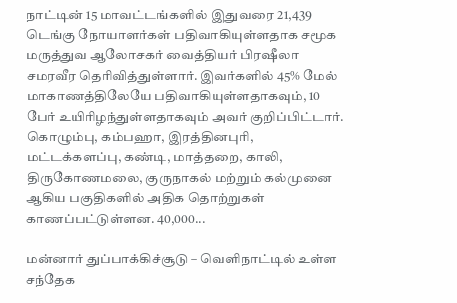நாட்டின் 15 மாவட்டங்களில் இதுவரை 21,439 டெங்கு நோயாளர்கள் பதிவாகியுள்ளதாக சமூக மருத்துவ ஆலோசகர் வைத்தியர் பிரஷீலா சமரவீர தெரிவித்துள்ளார். இவர்களில் 45% மேல் மாகாணத்திலேயே பதிவாகியுள்ளதாகவும், 10 பேர் உயிரிழந்துள்ளதாகவும் அவர் குறிப்பிட்டார். கொழும்பு, கம்பஹா, இரத்தினபுரி, மட்டக்களப்பு, கண்டி, மாத்தறை, காலி, திருகோணமலை, குருநாகல் மற்றும் கல்முனை ஆகிய பகுதிகளில் அதிக தொற்றுகள் காணப்பட்டுள்ளன. 40,000...

மன்னார் துப்பாக்கிச்சூடு – வெளிநாட்டில் உள்ள சந்தேக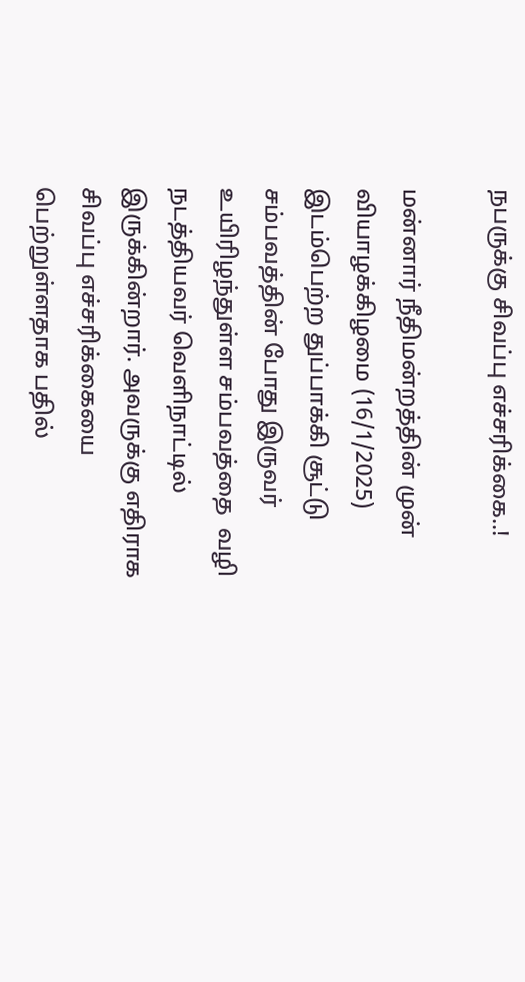நபருக்கு சிவப்பு எச்சரிக்கை..!

மன்னார் நீதிமன்றத்தின் முன் வியாழக்கிழமை (16/1/2025) இடம்பெற்ற துப்பாக்கி சூட்டு சம்பவத்தின் போது இருவர் உயிரிழந்துள்ள சம்பவத்தை  வழி நடத்தியவர் வெளிநாட்டில் இருக்கின்றார். அவருக்கு எதிராக  சிவப்பு எச்சரிக்கையை பெற்றுள்ளதாக பதில்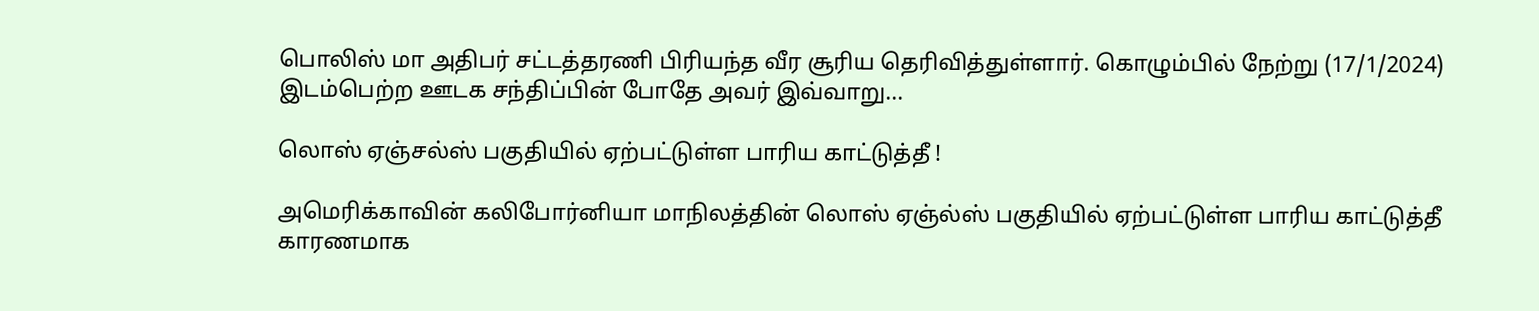பொலிஸ் மா அதிபர் சட்டத்தரணி பிரியந்த வீர சூரிய தெரிவித்துள்ளார். கொழும்பில் நேற்று (17/1/2024) இடம்பெற்ற ஊடக சந்திப்பின் போதே அவர் இவ்வாறு...

லொஸ் ஏஞ்சல்ஸ் பகுதியில் ஏற்பட்டுள்ள பாரிய காட்டுத்தீ !

அமெரிக்காவின் கலிபோர்னியா மாநிலத்தின் லொஸ் ஏஞ்ல்ஸ் பகுதியில் ஏற்பட்டுள்ள பாரிய காட்டுத்தீ காரணமாக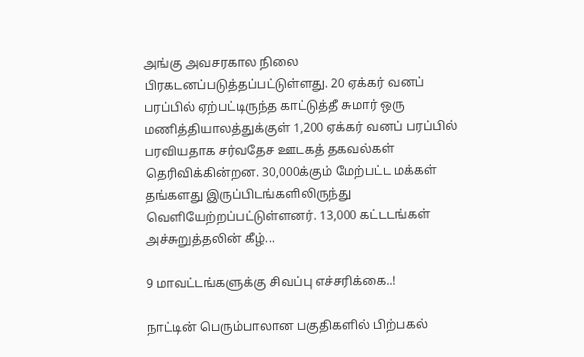அங்கு அவசரகால நிலை பிரகடனப்படுத்தப்பட்டுள்ளது. 20 ஏக்கர் வனப் பரப்பில் ஏற்பட்டிருந்த காட்டுத்தீ சுமார் ஒரு மணித்தியாலத்துக்குள் 1,200 ஏக்கர் வனப் பரப்பில் பரவியதாக சர்வதேச ஊடகத் தகவல்கள் தெரிவிக்கின்றன. 30,000க்கும் மேற்பட்ட மக்கள் தங்களது இருப்பிடங்களிலிருந்து வெளியேற்றப்பட்டுள்ளனர். 13,000 கட்டடங்கள் அச்சுறுத்தலின் கீழ்...

9 மாவட்டங்களுக்கு சிவப்பு எச்சரிக்கை..!

நாட்டின் பெரும்பாலான பகுதிகளில் பிற்பகல்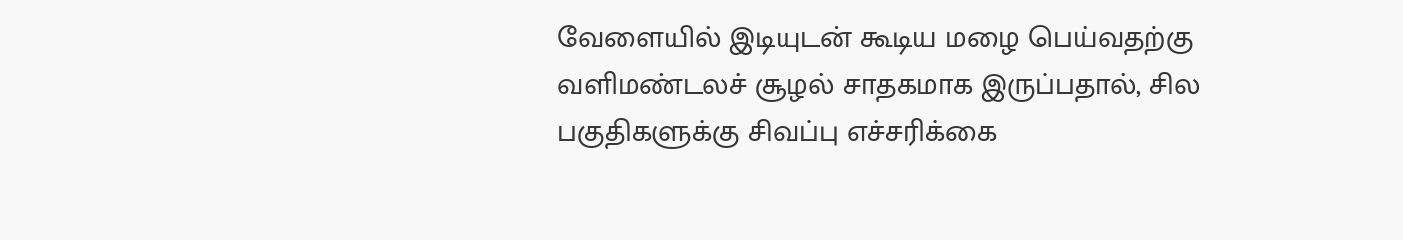வேளையில் இடியுடன் கூடிய மழை பெய்வதற்கு வளிமண்டலச் சூழல் சாதகமாக இருப்பதால், சில பகுதிகளுக்கு சிவப்பு எச்சரிக்கை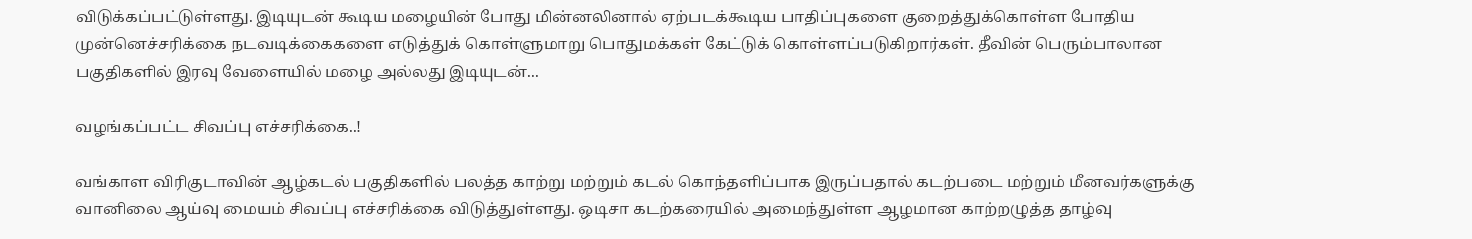விடுக்கப்பட்டுள்ளது. இடியுடன் கூடிய மழையின் போது மின்னலினால் ஏற்படக்கூடிய பாதிப்புகளை குறைத்துக்கொள்ள போதிய முன்னெச்சரிக்கை நடவடிக்கைகளை எடுத்துக் கொள்ளுமாறு பொதுமக்கள் கேட்டுக் கொள்ளப்படுகிறார்கள். தீவின் பெரும்பாலான பகுதிகளில் இரவு வேளையில் மழை அல்லது இடியுடன்...

வழங்கப்பட்ட சிவப்பு எச்சரிக்கை..!

வங்காள விரிகுடாவின் ஆழ்கடல் பகுதிகளில் பலத்த காற்று மற்றும் கடல் கொந்தளிப்பாக இருப்பதால் கடற்படை மற்றும் மீனவர்களுக்கு வானிலை ஆய்வு மையம் சிவப்பு எச்சரிக்கை விடுத்துள்ளது. ஒடிசா கடற்கரையில் அமைந்துள்ள ஆழமான காற்றழுத்த தாழ்வு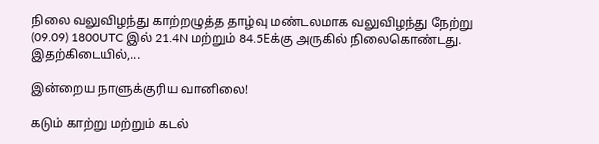நிலை வலுவிழந்து காற்றழுத்த தாழ்வு மண்டலமாக வலுவிழந்து நேற்று (09.09) 1800UTC இல் 21.4N மற்றும் 84.5Eக்கு அருகில் நிலைகொண்டது. இதற்கிடையில்,...

இன்றைய நாளுக்குரிய வானிலை!

கடும் காற்று மற்றும் கடல்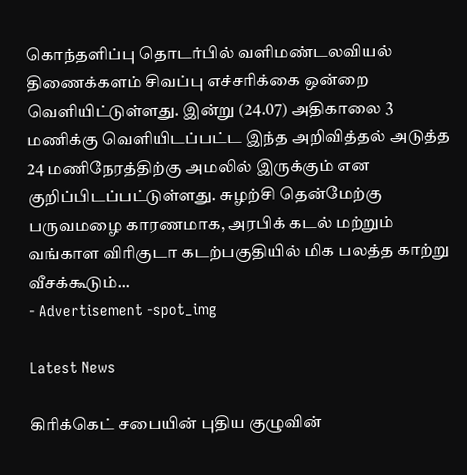கொந்தளிப்பு தொடர்பில் வளிமண்டலவியல் திணைக்களம் சிவப்பு எச்சரிக்கை ஒன்றை வௌியிட்டுள்ளது. இன்று (24.07) அதிகாலை 3 மணிக்கு வெளியிடப்பட்ட இந்த அறிவித்தல் அடுத்த 24 மணிநேரத்திற்கு அமலில் இருக்கும் என குறிப்பிடப்பட்டுள்ளது. சுழற்சி தென்மேற்கு பருவமழை காரணமாக, அரபிக் கடல் மற்றும் வங்காள விரிகுடா கடற்பகுதியில் மிக பலத்த காற்று வீசக்கூடும்...
- Advertisement -spot_img

Latest News

கிரிக்கெட் சபையின் புதிய குழுவின்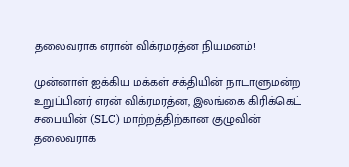தலைவராக எரான் விக்ரமரத்ன நியமனம்!

முன்னாள் ஐக்கிய மக்கள் சக்தியின் நாடாளுமன்ற உறுப்பினர் எரன் விக்ரமரத்ன, இலங்கை கிரிக்கெட் சபையின் (SLC) மாற்றத்திற்கான குழுவின் தலைவராக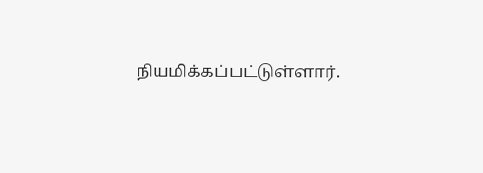நியமிக்கப்பட்டுள்ளார்.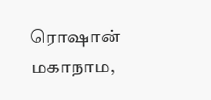ரொஷான் மகாநாம,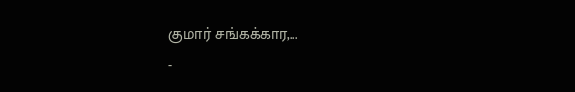குமார் சங்கக்கார,...
-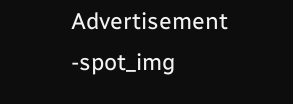Advertisement -spot_img